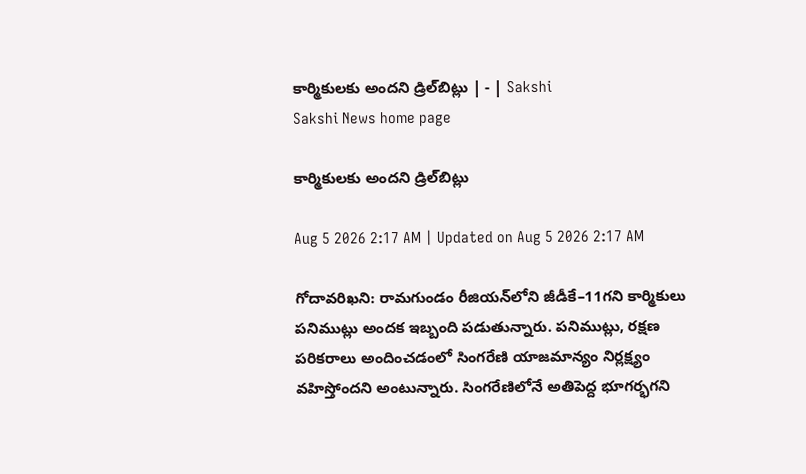కార్మికులకు అందని డ్రిల్‌బిట్లు | - | Sakshi
Sakshi News home page

కార్మికులకు అందని డ్రిల్‌బిట్లు

Aug 5 2026 2:17 AM | Updated on Aug 5 2026 2:17 AM

గోదావరిఖని: రామగుండం రీజియన్‌లోని జీడీకే–11గని కార్మికులు పనిముట్లు అందక ఇబ్బంది పడుతున్నారు. పనిముట్లు, రక్షణ పరికరాలు అందించడంలో సింగరేణి యాజమాన్యం నిర్లక్ష్యం వహిస్తోందని అంటున్నారు. సింగరేణిలోనే అతిపెద్ద భూగర్భగని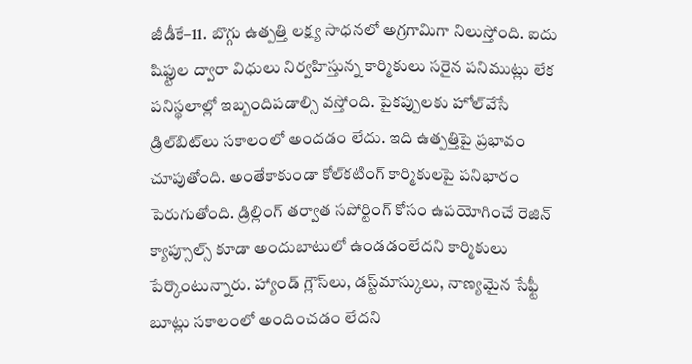జీడీకే–11. బొగ్గు ఉత్పత్తి లక్ష్య సాధనలో అగ్రగామిగా నిలుస్తోంది. ఐదు షిఫ్టుల ద్వారా విధులు నిర్వహిస్తున్న కార్మికులు సరైన పనిముట్లు లేక పనిస్థలాల్లో ఇబ్బందిపడాల్సి వస్తోంది. పైకప్పులకు హోల్‌వేసే డ్రిల్‌బిట్‌లు సకాలంలో అందడం లేదు. ఇది ఉత్పత్తిపై ప్రభావం చూపుతోంది. అంతేకాకుండా కోల్‌కటింగ్‌ కార్మికులపై పనిభారం పెరుగుతోంది. డ్రిల్లింగ్‌ తర్వాత సపోర్టింగ్‌ కోసం ఉపయోగించే రెజిన్‌ క్యాప్సూల్స్‌ కూడా అందుబాటులో ఉండడంలేదని కార్మికులు పేర్కొంటున్నారు. హ్యాండ్‌ గ్లౌస్‌లు, డస్ట్‌మాస్కులు, నాణ్యమైన సేఫ్టీ బూట్లు సకాలంలో అందించడం లేదని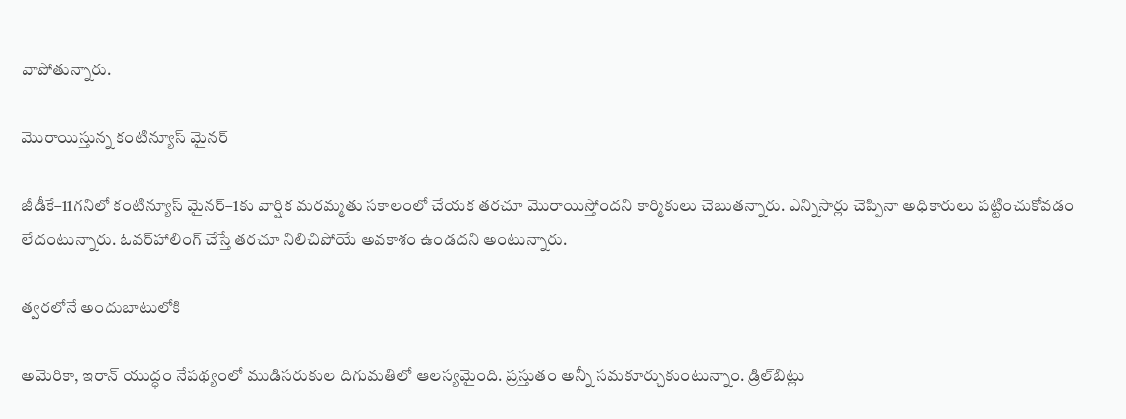వాపోతున్నారు.

మొరాయిస్తున్న కంటిన్యూస్‌ మైనర్‌

జీడీకే–11గనిలో కంటిన్యూస్‌ మైనర్‌–1కు వార్షిక మరమ్మతు సకాలంలో చేయక తరచూ మొరాయిస్తోందని కార్మికులు చెబుతన్నారు. ఎన్నిసార్లు చెప్పినా అధికారులు పట్టించుకోవడం లేదంటున్నారు. ఓవర్‌హాలింగ్‌ చేస్తే తరచూ నిలిచిపోయే అవకాశం ఉండదని అంటున్నారు.

త్వరలోనే అందుబాటులోకి

అమెరికా, ఇరాన్‌ యుద్ధం నేపథ్యంలో ముడిసరుకుల దిగుమతిలో ఆలస్యమైంది. ప్రస్తుతం అన్నీ సమకూర్చుకుంటున్నాం. డ్రిల్‌బిట్లు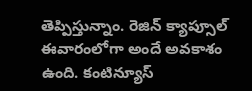తెప్పిస్తున్నాం. రెజిన్‌ క్యాప్సూల్‌ ఈవారంలోగా అందే అవకాశం ఉంది. కంటిన్యూస్‌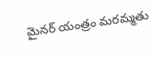మైనర్‌ యంత్రం మరమ్మతు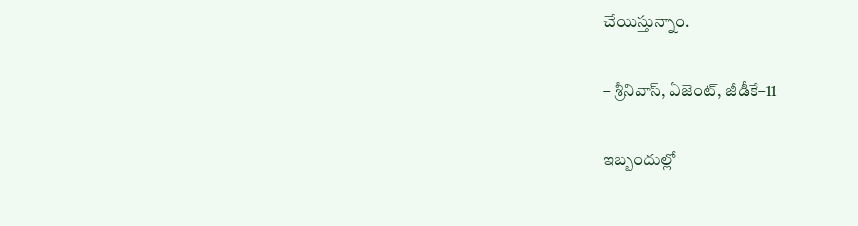చేయిస్తున్నాం.

– శ్రీనివాస్‌, ఏజెంట్‌, జీడీకే–11

ఇబ్బందుల్లో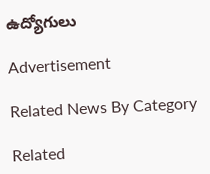ఉద్యోగులు

Advertisement

Related News By Category

Related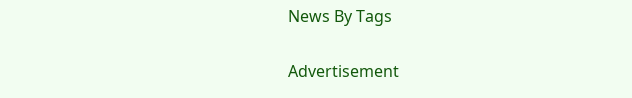News By Tags

Advertisement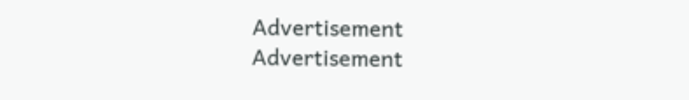Advertisement
Advertisement